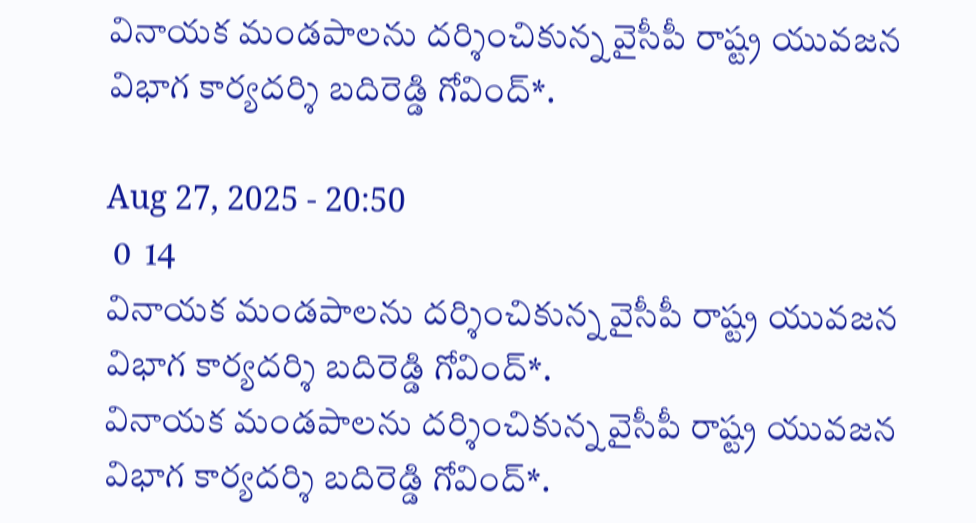వినాయక మండపాలను దర్శించికున్న వైసీపీ రాష్ట్ర యువజన విభాగ కార్యదర్శి బదిరెడ్డి గోవింద్*.

Aug 27, 2025 - 20:50
 0  14
వినాయక మండపాలను దర్శించికున్న వైసీపీ రాష్ట్ర యువజన విభాగ కార్యదర్శి బదిరెడ్డి గోవింద్*.
వినాయక మండపాలను దర్శించికున్న వైసీపీ రాష్ట్ర యువజన విభాగ కార్యదర్శి బదిరెడ్డి గోవింద్*.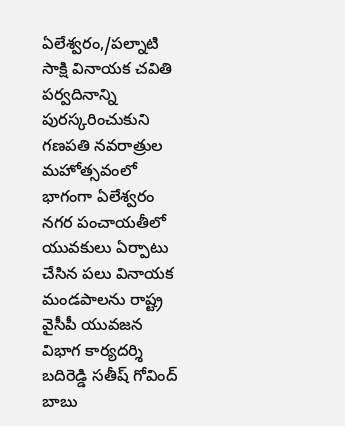ఏలేశ్వరం,/పల్నాటి సాక్షి వినాయక చవితి పర్వదినాన్ని పురస్కరించుకుని గణపతి నవరాత్రుల మహోత్సవంలో భాగంగా ఏలేశ్వరం నగర పంచాయతీలో యువకులు ఏర్పాటు చేసిన పలు వినాయక మండపాలను రాష్ట్ర వైసీపీ యువజన విభాగ కార్యదర్శి బదిరెడ్డి సతీష్ గోవింద్ బాబు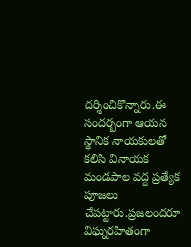దర్శించికొన్నారు.ఈ సందర్బంగా ఆయన స్థానిక నాయకులతో కలిసి వినాయక మండపాల వద్ద ప్రత్యేక పూజలు చేపట్టారు.ప్రజలందరూ విఘ్నరహితంగా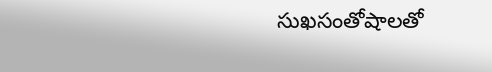సుఖసంతోషాలతో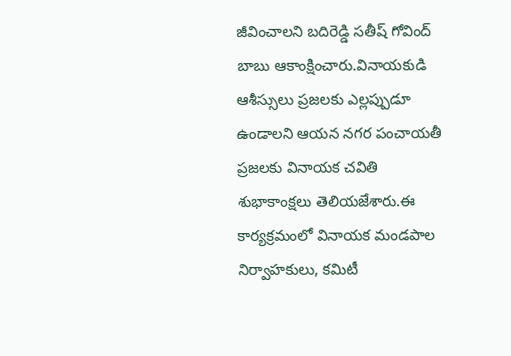జీవించాలని బదిరెడ్డి సతీష్ గోవింద్ బాబు ఆకాంక్షించారు.వినాయకుడి ఆశీస్సులు ప్రజలకు ఎల్లప్పుడూ ఉండాలని ఆయన నగర పంచాయతీ ప్రజలకు వినాయక చవితి శుభాకాంక్షలు తెలియజేశారు.ఈ కార్యక్రమంలో వినాయక మండపాల నిర్వాహకులు, కమిటీ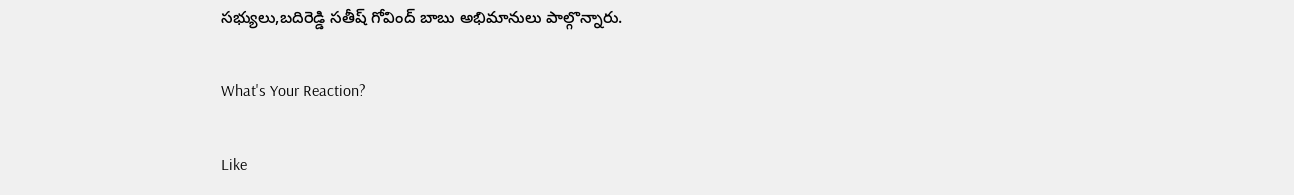సభ్యులు,బదిరెడ్డి సతీష్ గోవింద్ బాబు అభిమానులు పాల్గొన్నారు.

What's Your Reaction?

Like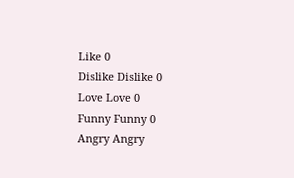Like 0
Dislike Dislike 0
Love Love 0
Funny Funny 0
Angry Angry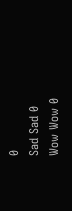0
Sad Sad 0
Wow Wow 0